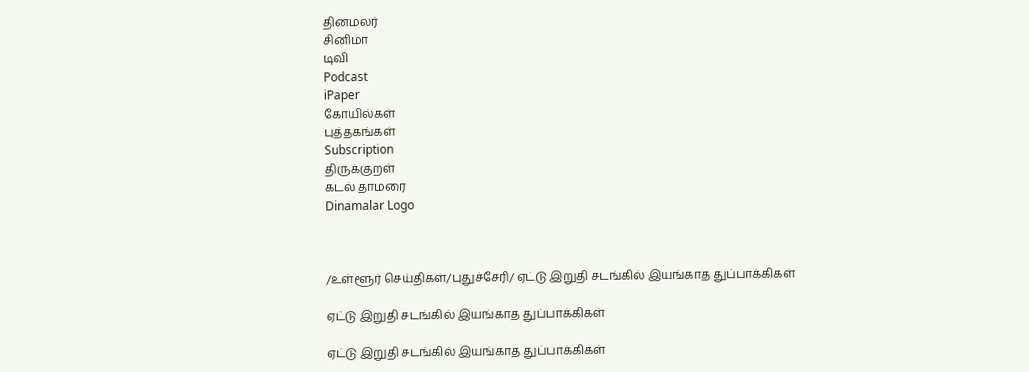தினமலர்
சினிமா
டிவி
Podcast
iPaper
கோயில்கள்
புத்தகங்கள்
Subscription
திருக்குறள்
கடல் தாமரை
Dinamalar Logo



/உள்ளூர் செய்திகள்/புதுச்சேரி/ ஏட்டு இறுதி சடங்கில் இயங்காத துப்பாக்கிகள்

ஏட்டு இறுதி சடங்கில் இயங்காத துப்பாக்கிகள்

ஏட்டு இறுதி சடங்கில் இயங்காத துப்பாக்கிகள்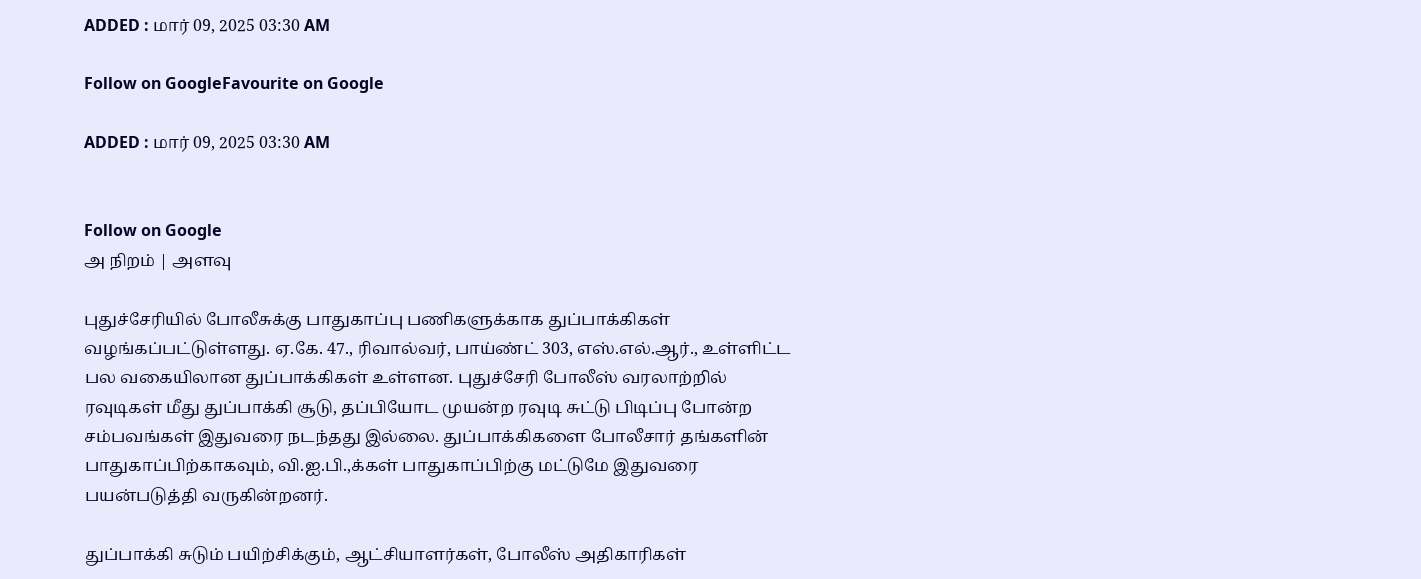ADDED : மார் 09, 2025 03:30 AM

Follow on GoogleFavourite on Google

ADDED : மார் 09, 2025 03:30 AM


Follow on Google
அ நிறம் | அளவு

புதுச்சேரியில் போலீசுக்கு பாதுகாப்பு பணிகளுக்காக துப்பாக்கிகள் வழங்கப்பட்டுள்ளது. ஏ.கே. 47., ரிவால்வர், பாய்ண்ட் 303, எஸ்.எல்.ஆர்., உள்ளிட்ட பல வகையிலான துப்பாக்கிகள் உள்ளன. புதுச்சேரி போலீஸ் வரலாற்றில் ரவுடிகள் மீது துப்பாக்கி சூடு, தப்பியோட முயன்ற ரவுடி சுட்டு பிடிப்பு போன்ற சம்பவங்கள் இதுவரை நடந்தது இல்லை. துப்பாக்கிகளை போலீசார் தங்களின் பாதுகாப்பிற்காகவும், வி.ஐ.பி.,க்கள் பாதுகாப்பிற்கு மட்டுமே இதுவரை பயன்படுத்தி வருகின்றனர்.

துப்பாக்கி சுடும் பயிற்சிக்கும், ஆட்சியாளர்கள், போலீஸ் அதிகாரிகள்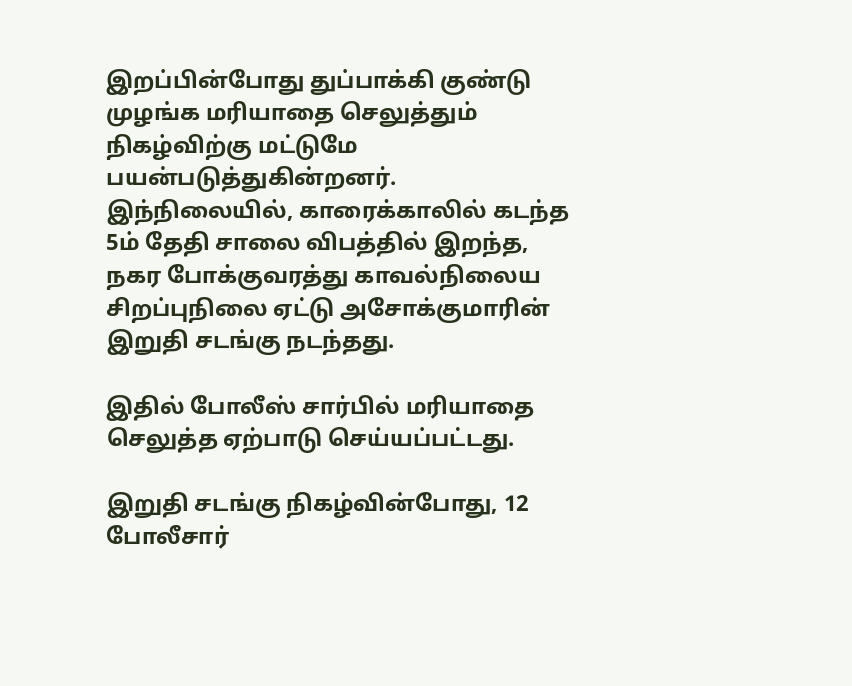இறப்பின்போது துப்பாக்கி குண்டு முழங்க மரியாதை செலுத்தும் நிகழ்விற்கு மட்டுமே பயன்படுத்துகின்றனர். இந்நிலையில், காரைக்காலில் கடந்த 5ம் தேதி சாலை விபத்தில் இறந்த, நகர போக்குவரத்து காவல்நிலைய சிறப்புநிலை ஏட்டு அசோக்குமாரின் இறுதி சடங்கு நடந்தது.

இதில் போலீஸ் சார்பில் மரியாதை செலுத்த ஏற்பாடு செய்யப்பட்டது.

இறுதி சடங்கு நிகழ்வின்போது, 12 போலீசார்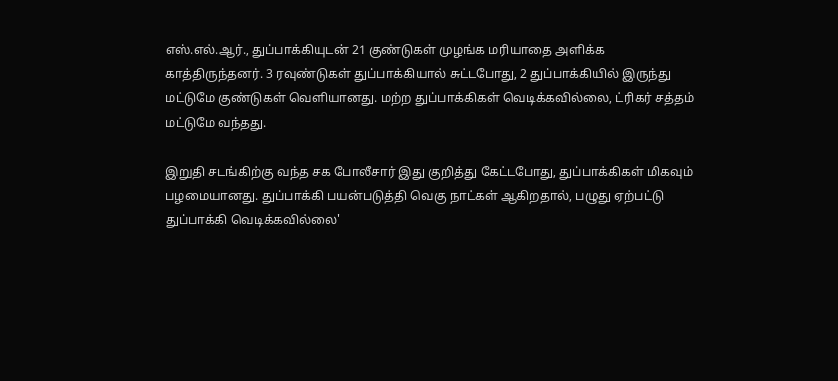எஸ்.எல்.ஆர்., துப்பாக்கியுடன் 21 குண்டுகள் முழங்க மரியாதை அளிக்க காத்திருந்தனர். 3 ரவுண்டுகள் துப்பாக்கியால் சுட்டபோது, 2 துப்பாக்கியில் இருந்து மட்டுமே குண்டுகள் வெளியானது. மற்ற துப்பாக்கிகள் வெடிக்கவில்லை, ட்ரிகர் சத்தம் மட்டுமே வந்தது.

இறுதி சடங்கிற்கு வந்த சக போலீசார் இது குறித்து கேட்டபோது, துப்பாக்கிகள் மிகவும் பழமையானது. துப்பாக்கி பயன்படுத்தி வெகு நாட்கள் ஆகிறதால், பழுது ஏற்பட்டு துப்பாக்கி வெடிக்கவில்லை'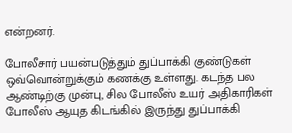என்றனர்.

போலீசார் பயன்படுத்தும் துப்பாக்கி குண்டுகள் ஒவ்வொன்றுக்கும் கணக்கு உள்ளது. கடந்த பல ஆண்டிற்கு முன்பு, சில போலீஸ் உயர் அதிகாரிகள் போலீஸ் ஆயுத கிடங்கில் இருந்து துப்பாக்கி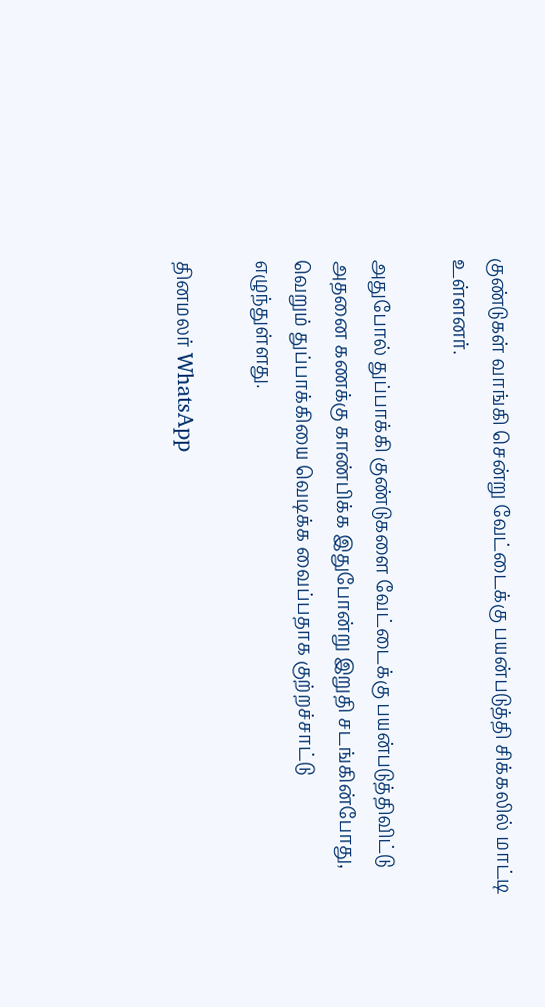குண்டுகள் வாங்கி சென்று வேட்டைக்கு பயன்படுத்தி சிக்கலில் மாட்டி உள்ளனர்.

அதுபோல் துப்பாக்கி குண்டுகளை வேட்டைக்கு பயன்படுத்திவிட்டு அதனை கணக்கு காண்பிக்க இதுபோன்று இறுதி சடங்கின்போது, வெறும் துப்பாக்கியை வெடிக்க வைப்பதாக குற்றச்சாட்டு எழுந்துள்ளது.

தினமலர் WhatsApp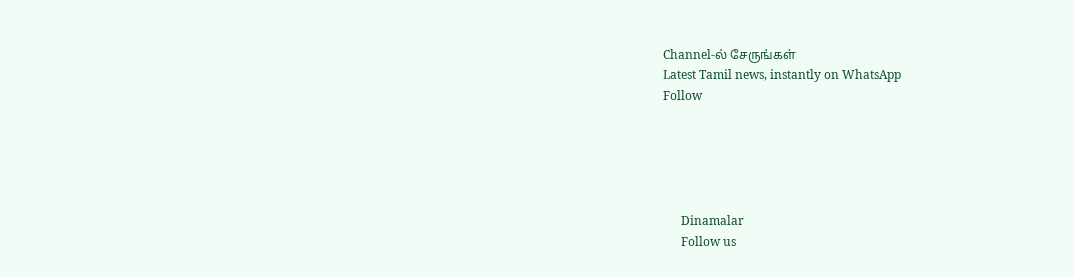Channel-ல் சேருங்கள்
Latest Tamil news, instantly on WhatsApp
Follow





      Dinamalar
      Follow us